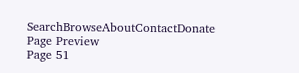SearchBrowseAboutContactDonate
Page Preview
Page 51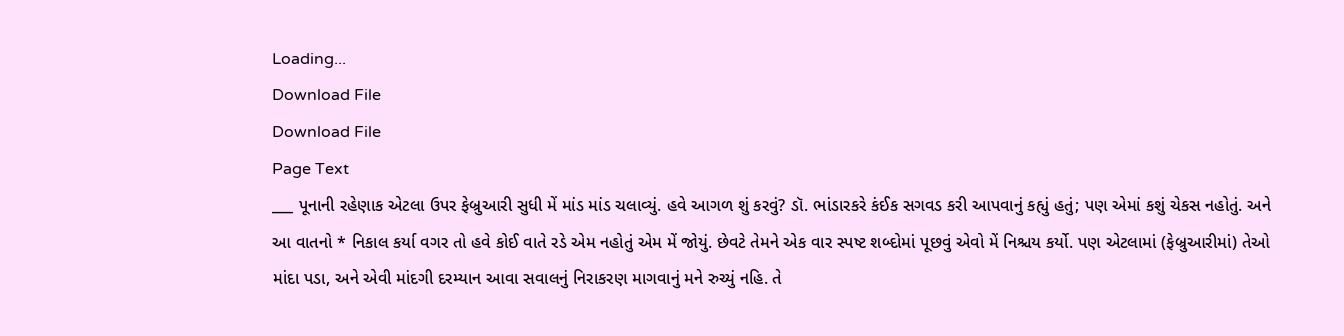Loading...
Download File
Download File
Page Text
___ પૂનાની રહેણાક એટલા ઉપર ફેબ્રુઆરી સુધી મેં માંડ માંડ ચલાવ્યું. હવે આગળ શું કરવું? ડૉ. ભાંડારકરે કંઈક સગવડ કરી આપવાનું કહ્યું હતું; પણ એમાં કશું ચેકસ નહોતું. અને આ વાતનો * નિકાલ કર્યા વગર તો હવે કોઈ વાતે રડે એમ નહોતું એમ મેં જોયું. છેવટે તેમને એક વાર સ્પષ્ટ શબ્દોમાં પૂછવું એવો મેં નિશ્ચય કર્યો. પણ એટલામાં (ફેબ્રુઆરીમાં) તેઓ માંદા પડા, અને એવી માંદગી દરમ્યાન આવા સવાલનું નિરાકરણ માગવાનું મને રુચ્યું નહિ. તે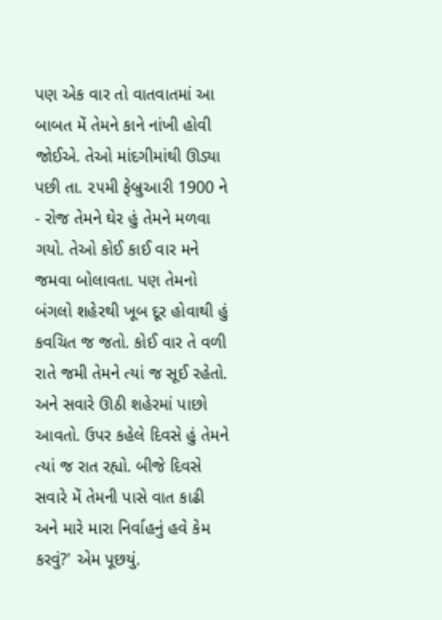પણ એક વાર તો વાતવાતમાં આ બાબત મેં તેમને કાને નાંખી હોવી જોઈએ. તેઓ માંદગીમાંથી ઊડ્યા પછી તા. ૨૫મી ફેબ્રુઆરી 1900 ને - રોજ તેમને ઘેર હું તેમને મળવા ગયો. તેઓ કોઈ કાઈ વાર મને જમવા બોલાવતા. પણ તેમનો બંગલો શહેરથી ખૂબ દૂર હોવાથી હું કવચિત જ જતો. કોઈ વાર તે વળી રાતે જમી તેમને ત્યાં જ સૂઈ રહેતો. અને સવારે ઊઠી શહેરમાં પાછો આવતો. ઉપર કહેલે દિવસે હું તેમને ત્યાં જ રાત રહ્યો. બીજે દિવસે સવારે મેં તેમની પાસે વાત કાઢી અને મારે મારા નિર્વાહનું હવે કેમ કરવું?' એમ પૂછયું.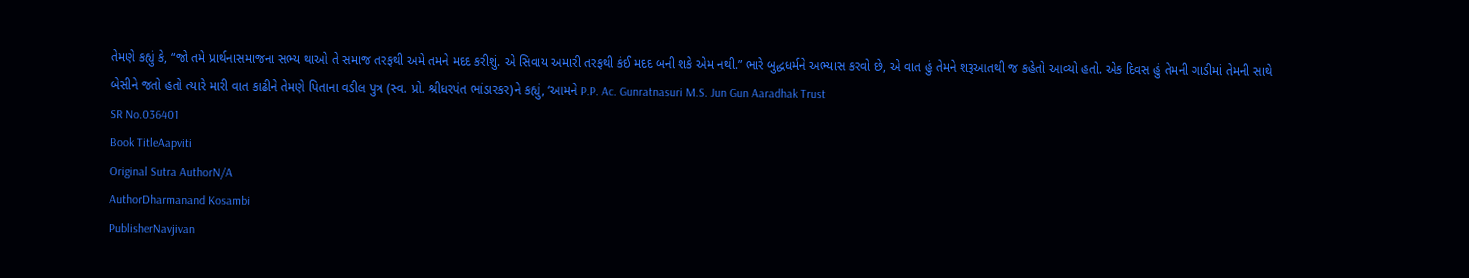તેમણે કહ્યું કે, “જો તમે પ્રાર્થનાસમાજના સભ્ય થાઓ તે સમાજ તરફથી અમે તમને મદદ કરીશું. એ સિવાય અમારી તરફથી કંઈ મદદ બની શકે એમ નથી.” ભારે બુદ્ધધર્મને અભ્યાસ કરવો છે, એ વાત હું તેમને શરૂઆતથી જ કહેતો આવ્યો હતો. એક દિવસ હું તેમની ગાડીમાં તેમની સાથે બેસીને જતો હતો ત્યારે મારી વાત કાઢીને તેમણે પિતાના વડીલ પુત્ર (સ્વ. પ્રો. શ્રીધરપંત ભાંડારકર)ને કહ્યું, ‘આમને P.P. Ac. Gunratnasuri M.S. Jun Gun Aaradhak Trust
SR No.036401
Book TitleAapviti
Original Sutra AuthorN/A
AuthorDharmanand Kosambi
PublisherNavjivan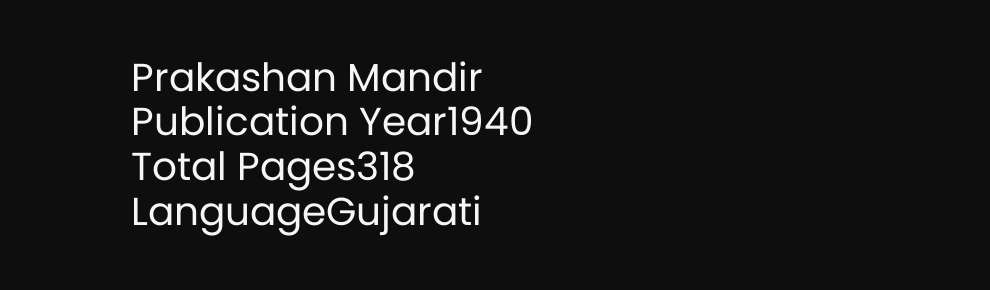Prakashan Mandir
Publication Year1940
Total Pages318
LanguageGujarati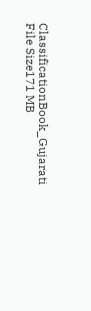ClassificationBook_Gujarati
File Size171 MB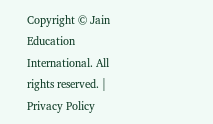Copyright © Jain Education International. All rights reserved. | Privacy Policy